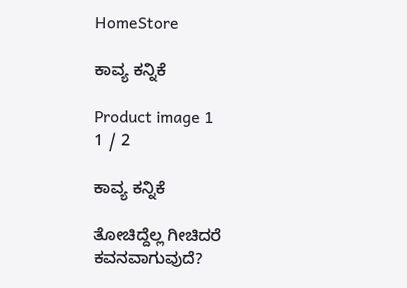HomeStore

ಕಾವ್ಯ ಕನ್ನಿಕೆ

Product image 1
1 / 2

ಕಾವ್ಯ ಕನ್ನಿಕೆ

ತೋಚಿದ್ದೆಲ್ಲ ಗೀಚಿದರೆ ಕವನವಾಗುವುದೆ?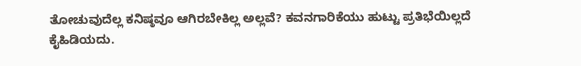ತೋಚುವುದೆಲ್ಲ ಕನಿಷ್ಠವೂ ಆಗಿರಬೇಕಿಲ್ಲ ಅಲ್ಲವೆ? ಕವನಗಾರಿಕೆಯು ಹುಟ್ಟು ಪ್ರತಿಭೆಯಿಲ್ಲದೆ ಕೈಹಿಡಿಯದು.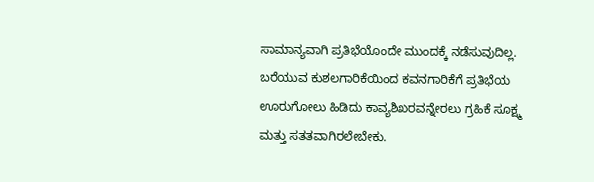ಸಾಮಾನ್ಯವಾಗಿ ಪ್ರತಿಭೆಯೊಂದೇ ಮುಂದಕ್ಕೆ ನಡೆಸುವುದಿಲ್ಲ. ಬರೆಯುವ ಕುಶಲಗಾರಿಕೆಯಿಂದ ಕವನಗಾರಿಕೆಗೆ ಪ್ರತಿಭೆಯ ಊರುಗೋಲು ಹಿಡಿದು ಕಾವ್ಯಶಿಖರವನ್ನೇರಲು ಗ್ರಹಿಕೆ ಸೂಕ್ಷ್ಮ ಮತ್ತು ಸತತವಾಗಿರಲೇಬೇಕು.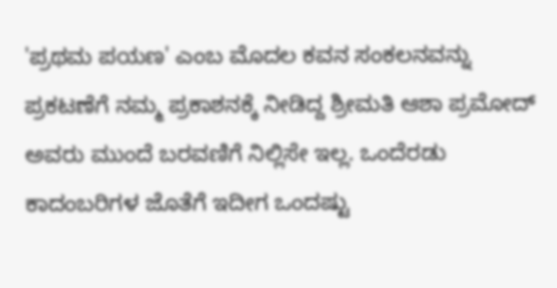'ಪ್ರಥಮ ಪಯಣ' ಎಂಬ ಮೊದಲ ಕವನ ಸಂಕಲನವನ್ನು ಪ್ರಕಟಣೆಗೆ ನಮ್ಮ ಪ್ರಕಾಶನಕ್ಕೆ ನೀಡಿದ್ದ ಶ್ರೀಮತಿ ಆಶಾ ಪ್ರಮೋದ್ ಅವರು ಮುಂದೆ ಬರವಣಿಗೆ ನಿಲ್ಲಿಸೇ ಇಲ್ಲ. ಒಂದೆರಡು ಕಾದಂಬರಿಗಳ ಜೊತೆಗೆ ಇದೀಗ ಒಂದಷ್ಟು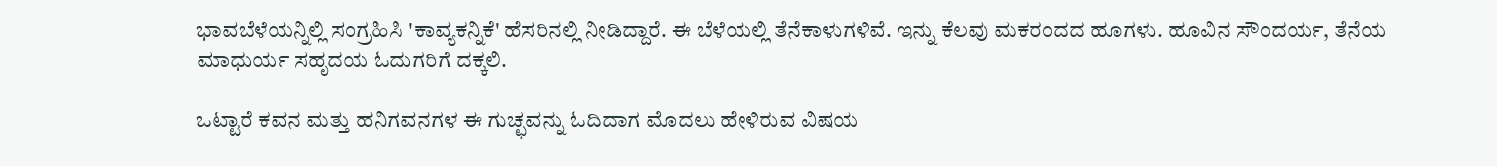ಭಾವಬೆಳೆಯನ್ನಿಲ್ಲಿ ಸಂಗ್ರಹಿಸಿ 'ಕಾವ್ಯಕನ್ನಿಕೆ' ಹೆಸರಿನಲ್ಲಿ ನೀಡಿದ್ದಾರೆ. ಈ ಬೆಳೆಯಲ್ಲಿ ತೆನೆಕಾಳುಗಳಿವೆ. ಇನ್ನು ಕೆಲವು ಮಕರಂದದ ಹೂಗಳು. ಹೂವಿನ ಸೌಂದರ್ಯ, ತೆನೆಯ ಮಾಧುರ್ಯ ಸಹೃದಯ ಓದುಗರಿಗೆ ದಕ್ಕಲಿ.

ಒಟ್ಟಾರೆ ಕವನ ಮತ್ತು ಹನಿಗವನಗಳ ಈ ಗುಚ್ಛವನ್ನು ಓದಿದಾಗ ಮೊದಲು ಹೇಳಿರುವ ವಿಷಯ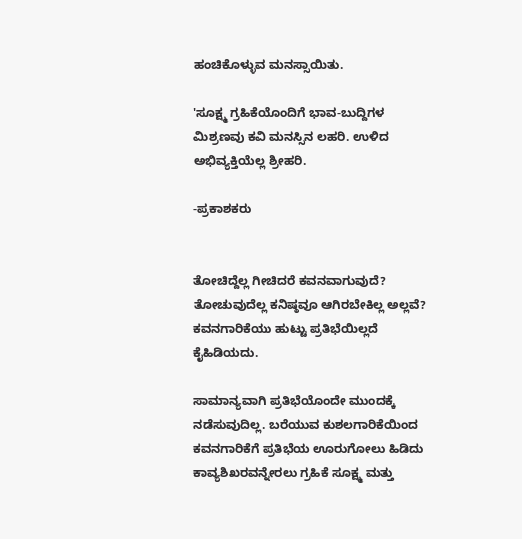ಹಂಚಿಕೊಳ್ಳುವ ಮನಸ್ಸಾಯಿತು.

'ಸೂಕ್ಷ್ಮ ಗ್ರಹಿಕೆಯೊಂದಿಗೆ ಭಾವ-ಬುದ್ದಿಗಳ ಮಿಶ್ರಣವು ಕವಿ ಮನಸ್ಸಿನ ಲಹರಿ. ಉಳಿದ ಅಭಿವ್ಯಕ್ತಿಯೆಲ್ಲ ಶ್ರೀಹರಿ.

-ಪ್ರಕಾಶಕರು


ತೋಚಿದ್ದೆಲ್ಲ ಗೀಚಿದರೆ ಕವನವಾಗುವುದೆ? ತೋಚುವುದೆಲ್ಲ ಕನಿಷ್ಠವೂ ಆಗಿರಬೇಕಿಲ್ಲ ಅಲ್ಲವೆ? ಕವನಗಾರಿಕೆಯು ಹುಟ್ಟು ಪ್ರತಿಭೆಯಿಲ್ಲದೆ ಕೈಹಿಡಿಯದು.

ಸಾಮಾನ್ಯವಾಗಿ ಪ್ರತಿಭೆಯೊಂದೇ ಮುಂದಕ್ಕೆ ನಡೆಸುವುದಿಲ್ಲ. ಬರೆಯುವ ಕುಶಲಗಾರಿಕೆಯಿಂದ ಕವನಗಾರಿಕೆಗೆ ಪ್ರತಿಭೆಯ ಊರುಗೋಲು ಹಿಡಿದು ಕಾವ್ಯಶಿಖರವನ್ನೇರಲು ಗ್ರಹಿಕೆ ಸೂಕ್ಷ್ಮ ಮತ್ತು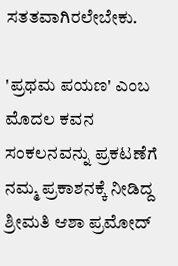ಸತತವಾಗಿರಲೇಬೇಕು.

'ಪ್ರಥಮ ಪಯಣ' ಎಂಬ ಮೊದಲ ಕವನ ಸಂಕಲನವನ್ನು ಪ್ರಕಟಣೆಗೆ ನಮ್ಮ ಪ್ರಕಾಶನಕ್ಕೆ ನೀಡಿದ್ದ ಶ್ರೀಮತಿ ಆಶಾ ಪ್ರಮೋದ್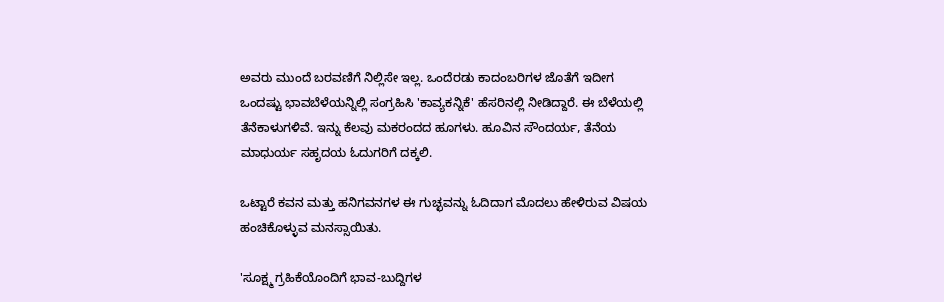ಅವರು ಮುಂದೆ ಬರವಣಿಗೆ ನಿಲ್ಲಿಸೇ ಇಲ್ಲ. ಒಂದೆರಡು ಕಾದಂಬರಿಗಳ ಜೊತೆಗೆ ಇದೀಗ ಒಂದಷ್ಟು ಭಾವಬೆಳೆಯನ್ನಿಲ್ಲಿ ಸಂಗ್ರಹಿಸಿ 'ಕಾವ್ಯಕನ್ನಿಕೆ' ಹೆಸರಿನಲ್ಲಿ ನೀಡಿದ್ದಾರೆ. ಈ ಬೆಳೆಯಲ್ಲಿ ತೆನೆಕಾಳುಗಳಿವೆ. ಇನ್ನು ಕೆಲವು ಮಕರಂದದ ಹೂಗಳು. ಹೂವಿನ ಸೌಂದರ್ಯ, ತೆನೆಯ ಮಾಧುರ್ಯ ಸಹೃದಯ ಓದುಗರಿಗೆ ದಕ್ಕಲಿ.

ಒಟ್ಟಾರೆ ಕವನ ಮತ್ತು ಹನಿಗವನಗಳ ಈ ಗುಚ್ಛವನ್ನು ಓದಿದಾಗ ಮೊದಲು ಹೇಳಿರುವ ವಿಷಯ ಹಂಚಿಕೊಳ್ಳುವ ಮನಸ್ಸಾಯಿತು.

'ಸೂಕ್ಷ್ಮ ಗ್ರಹಿಕೆಯೊಂದಿಗೆ ಭಾವ-ಬುದ್ದಿಗಳ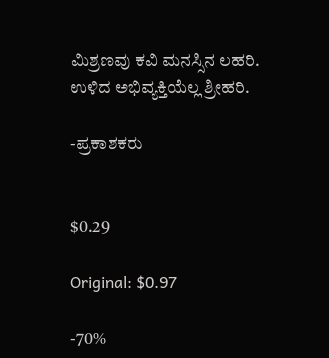ಮಿಶ್ರಣವು ಕವಿ ಮನಸ್ಸಿನ ಲಹರಿ. ಉಳಿದ ಅಭಿವ್ಯಕ್ತಿಯೆಲ್ಲ ಶ್ರೀಹರಿ.

-ಪ್ರಕಾಶಕರು


$0.29

Original: $0.97

-70%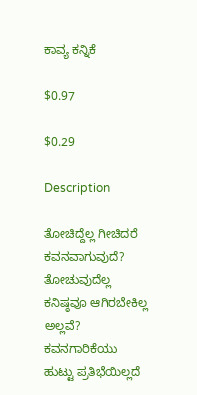ಕಾವ್ಯ ಕನ್ನಿಕೆ

$0.97

$0.29

Description

ತೋಚಿದ್ದೆಲ್ಲ ಗೀಚಿದರೆ ಕವನವಾಗುವುದೆ? ತೋಚುವುದೆಲ್ಲ ಕನಿಷ್ಠವೂ ಆಗಿರಬೇಕಿಲ್ಲ ಅಲ್ಲವೆ? ಕವನಗಾರಿಕೆಯು ಹುಟ್ಟು ಪ್ರತಿಭೆಯಿಲ್ಲದೆ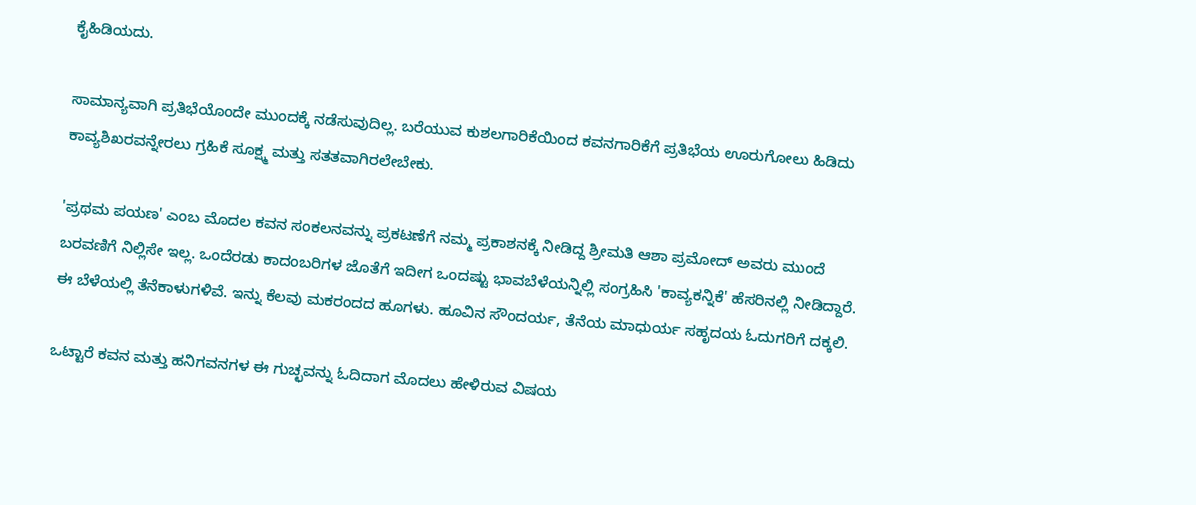ಕೈಹಿಡಿಯದು.

ಸಾಮಾನ್ಯವಾಗಿ ಪ್ರತಿಭೆಯೊಂದೇ ಮುಂದಕ್ಕೆ ನಡೆಸುವುದಿಲ್ಲ. ಬರೆಯುವ ಕುಶಲಗಾರಿಕೆಯಿಂದ ಕವನಗಾರಿಕೆಗೆ ಪ್ರತಿಭೆಯ ಊರುಗೋಲು ಹಿಡಿದು ಕಾವ್ಯಶಿಖರವನ್ನೇರಲು ಗ್ರಹಿಕೆ ಸೂಕ್ಷ್ಮ ಮತ್ತು ಸತತವಾಗಿರಲೇಬೇಕು.

'ಪ್ರಥಮ ಪಯಣ' ಎಂಬ ಮೊದಲ ಕವನ ಸಂಕಲನವನ್ನು ಪ್ರಕಟಣೆಗೆ ನಮ್ಮ ಪ್ರಕಾಶನಕ್ಕೆ ನೀಡಿದ್ದ ಶ್ರೀಮತಿ ಆಶಾ ಪ್ರಮೋದ್ ಅವರು ಮುಂದೆ ಬರವಣಿಗೆ ನಿಲ್ಲಿಸೇ ಇಲ್ಲ. ಒಂದೆರಡು ಕಾದಂಬರಿಗಳ ಜೊತೆಗೆ ಇದೀಗ ಒಂದಷ್ಟು ಭಾವಬೆಳೆಯನ್ನಿಲ್ಲಿ ಸಂಗ್ರಹಿಸಿ 'ಕಾವ್ಯಕನ್ನಿಕೆ' ಹೆಸರಿನಲ್ಲಿ ನೀಡಿದ್ದಾರೆ. ಈ ಬೆಳೆಯಲ್ಲಿ ತೆನೆಕಾಳುಗಳಿವೆ. ಇನ್ನು ಕೆಲವು ಮಕರಂದದ ಹೂಗಳು. ಹೂವಿನ ಸೌಂದರ್ಯ, ತೆನೆಯ ಮಾಧುರ್ಯ ಸಹೃದಯ ಓದುಗರಿಗೆ ದಕ್ಕಲಿ.

ಒಟ್ಟಾರೆ ಕವನ ಮತ್ತು ಹನಿಗವನಗಳ ಈ ಗುಚ್ಛವನ್ನು ಓದಿದಾಗ ಮೊದಲು ಹೇಳಿರುವ ವಿಷಯ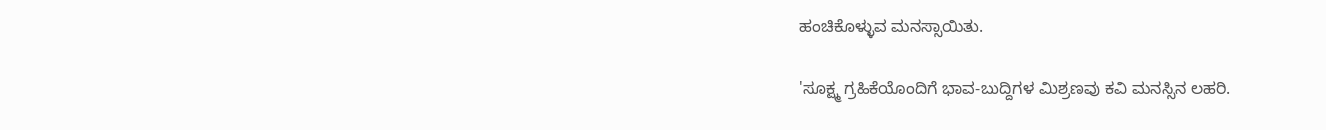ಹಂಚಿಕೊಳ್ಳುವ ಮನಸ್ಸಾಯಿತು.

'ಸೂಕ್ಷ್ಮ ಗ್ರಹಿಕೆಯೊಂದಿಗೆ ಭಾವ-ಬುದ್ದಿಗಳ ಮಿಶ್ರಣವು ಕವಿ ಮನಸ್ಸಿನ ಲಹರಿ.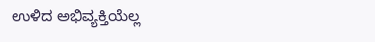ಉಳಿದ ಅಭಿವ್ಯಕ್ತಿಯೆಲ್ಲ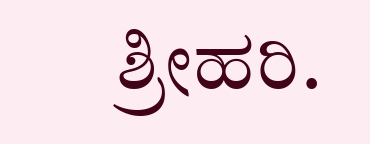ಶ್ರೀಹರಿ.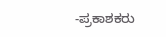-ಪ್ರಕಾಶಕರು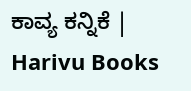ಕಾವ್ಯ ಕನ್ನಿಕೆ | Harivu Books